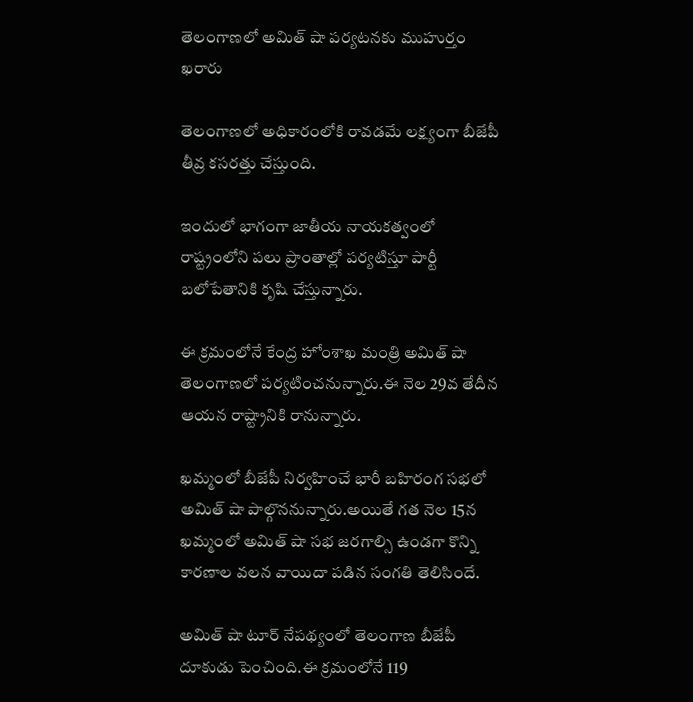తెలంగాణలో అమిత్ షా పర్యటనకు ముహుర్తం ఖరారు

తెలంగాణలో అధికారంలోకి రావడమే లక్ష్యంగా బీజేపీ తీవ్ర కసరత్తు చేస్తుంది.

ఇందులో భాగంగా జాతీయ నాయకత్వంలో రాష్ట్రంలోని పలు ప్రాంతాల్లో పర్యటిస్తూ పార్టీ బలోపేతానికి కృషి చేస్తున్నారు.

ఈ క్రమంలోనే కేంద్ర హోంశాఖ మంత్రి అమిత్ షా తెలంగాణలో పర్యటించనున్నారు.ఈ నెల 29వ తేదీన ఆయన రాష్ట్రానికి రానున్నారు.

ఖమ్మంలో బీజేపీ నిర్వహించే భారీ బహిరంగ సభలో అమిత్ షా పాల్గొననున్నారు.అయితే గత నెల 15న ఖమ్మంలో అమిత్ షా సభ జరగాల్సి ఉండగా కొన్ని కారణాల వలన వాయిదా పడిన సంగతి తెలిసిందే.

అమిత్ షా టూర్ నేపథ్యంలో తెలంగాణ బీజేపీ దూకుడు పెంచింది.ఈ క్రమంలోనే 119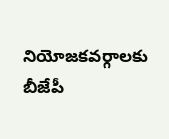నియోజకవర్గాలకు బీజేపీ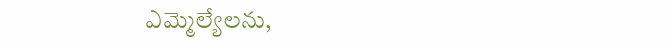ఎమ్మెల్యేలను,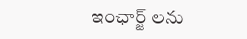ఇంఛార్జ్ లను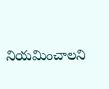నియమించాలని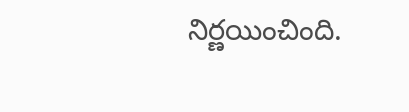నిర్ణయించింది.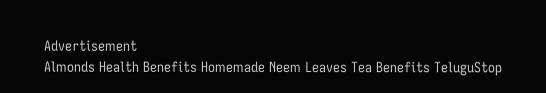Advertisement
Almonds Health Benefits Homemade Neem Leaves Tea Benefits TeluguStop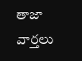తాజా వార్తలు